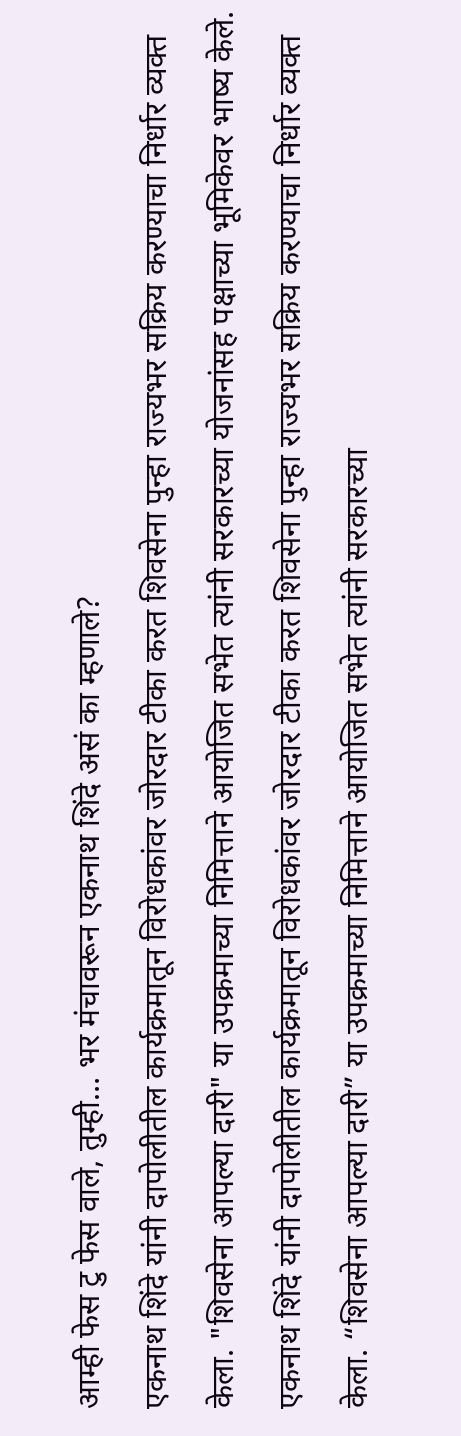आम्ही फेस टु फेस वाले, तुम्ही… भर मंचावरून एकनाथ शिंदे असं का म्हणाले?
एकनाथ शिंदे यांनी दापोलीतील कार्यक्रमातून विरोधकांवर जोरदार टीका करत शिवसेना पुन्हा राज्यभर सक्रिय करण्याचा निर्धार व्यक्त केला. "शिवसेना आपल्या दारी" या उपक्रमाच्या निमित्ताने आयोजित सभेत त्यांनी सरकारच्या योजनांसह पक्षाच्या भूमिकेवर भाष्य केले.
एकनाथ शिंदे यांनी दापोलीतील कार्यक्रमातून विरोधकांवर जोरदार टीका करत शिवसेना पुन्हा राज्यभर सक्रिय करण्याचा निर्धार व्यक्त केला. “शिवसेना आपल्या दारी” या उपक्रमाच्या निमित्ताने आयोजित सभेत त्यांनी सरकारच्या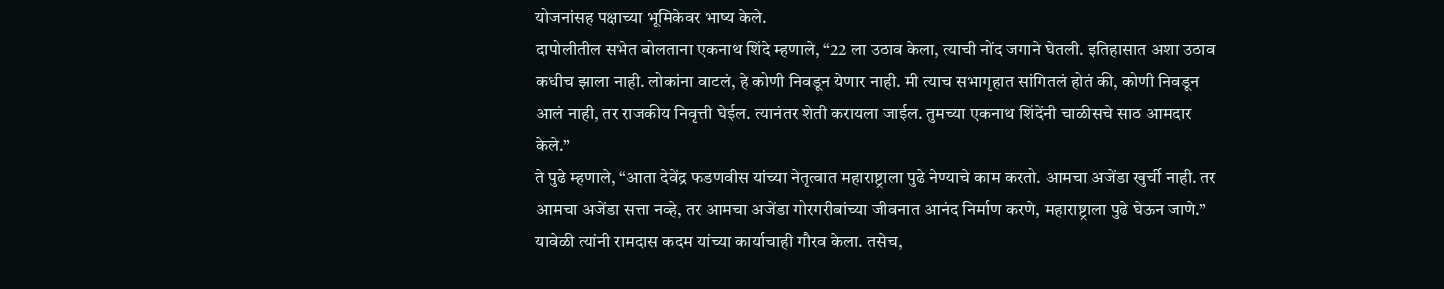योजनांसह पक्षाच्या भूमिकेवर भाष्य केले.
दापोलीतील सभेत बोलताना एकनाथ शिंदे म्हणाले, “22 ला उठाव केला, त्याची नोंद जगाने घेतली. इतिहासात अशा उठाव कधीच झाला नाही. लोकांना वाटलं, हे कोणी निवडून येणार नाही. मी त्याच सभागृहात सांगितलं होतं की, कोणी निवडून आलं नाही, तर राजकीय निवृत्ती घेईल. त्यानंतर शेती करायला जाईल. तुमच्या एकनाथ शिंदेंनी चाळीसचे साठ आमदार केले.”
ते पुढे म्हणाले, “आता देवेंद्र फडणवीस यांच्या नेतृत्वात महाराष्ट्राला पुढे नेण्याचे काम करतो. आमचा अजेंडा खुर्ची नाही. तर आमचा अजेंडा सत्ता नव्हे, तर आमचा अजेंडा गोरगरीबांच्या जीवनात आनंद निर्माण करणे, महाराष्ट्राला पुढे घेऊन जाणे.”
यावेळी त्यांनी रामदास कदम यांच्या कार्याचाही गौरव केला. तसेच,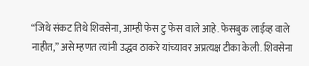“जिथे संकट तिथे शिवसेना, आम्ही फेस टु फेस वाले आहे. फेसबुक लाईव्ह वाले नाहीत,” असे म्हणत त्यांनी उद्धव ठाकरे यांच्यावर अप्रत्यक्ष टीका केली. शिवसेना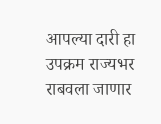आपल्या दारी हा उपक्रम राज्यभर राबवला जाणार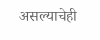असल्याचेही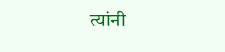त्यांनी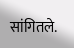सांगितले.